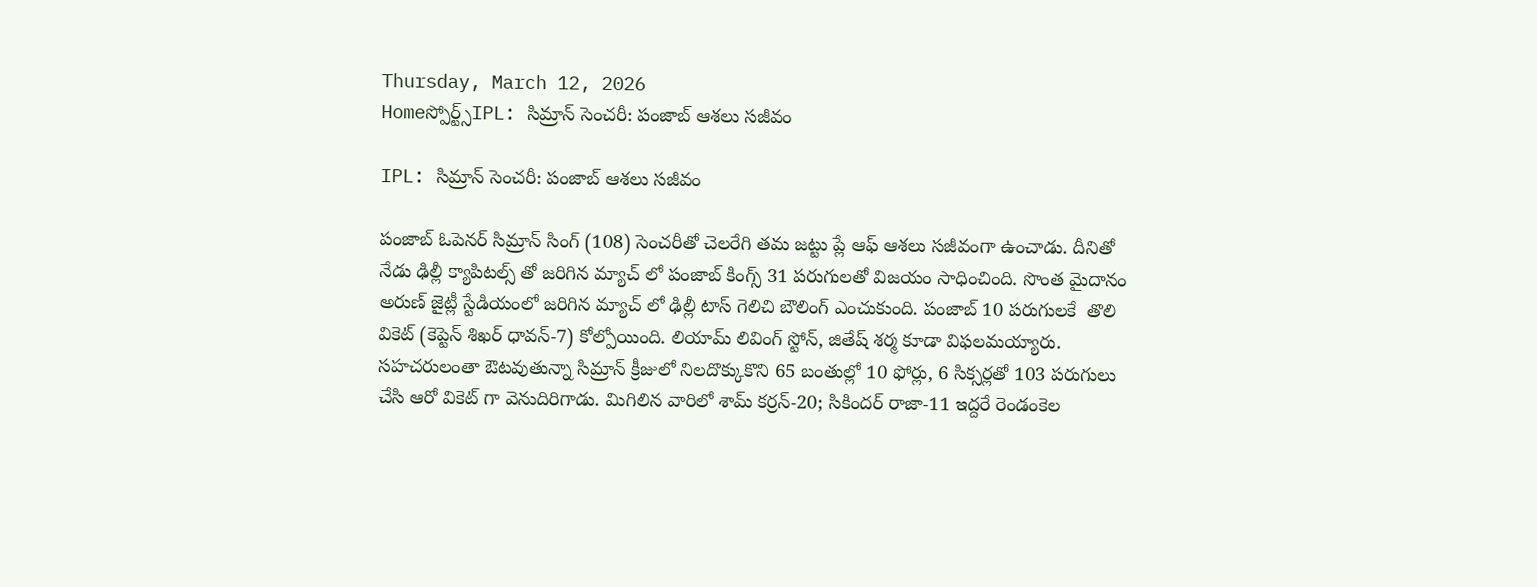Thursday, March 12, 2026
Homeస్పోర్ట్స్IPL: సిమ్రాన్ సెంచరీ: పంజాబ్ ఆశలు సజీవం

IPL: సిమ్రాన్ సెంచరీ: పంజాబ్ ఆశలు సజీవం

పంజాబ్ ఓపెనర్ సిమ్రాన్ సింగ్ (108) సెంచరీతో చెలరేగి తమ జట్టు ప్లే ఆఫ్ ఆశలు సజీవంగా ఉంచాడు. దీనితో నేడు ఢిల్లీ క్యాపిటల్స్ తో జరిగిన మ్యాచ్ లో పంజాబ్ కింగ్స్ 31 పరుగులతో విజయం సాధించింది. సొంత మైదానం అరుణ్ జైట్లీ స్టేడియంలో జరిగిన మ్యాచ్ లో ఢిల్లీ టాస్ గెలిచి బౌలింగ్ ఎంచుకుంది. పంజాబ్ 10 పరుగులకే  తొలి వికెట్ (కెప్టెన్ శిఖర్ ధావన్-7) కోల్పోయింది. లియామ్ లివింగ్ స్టోన్, జితేష్ శర్మ కూడా విఫలమయ్యారు. సహచరులంతా ఔటవుతున్నా సిమ్రాన్ క్రీజులో నిలదొక్కుకొని 65 బంతుల్లో 10 ఫోర్లు, 6 సిక్సర్లతో 103 పరుగులు చేసి ఆరో వికెట్ గా వెనుదిరిగాడు. మిగిలిన వారిలో శామ్ కర్రన్-20; సికిందర్ రాజా-11 ఇద్దరే రెండంకెల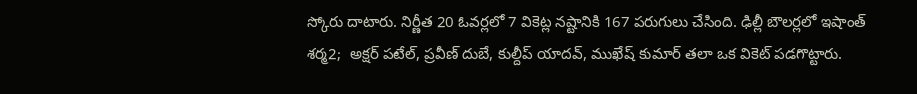స్కోరు దాటారు. నిర్ణీత 20 ఓవర్లలో 7 వికెట్ల నష్టానికి 167 పరుగులు చేసింది. ఢిల్లీ బౌలర్లలో ఇషాంత్ శర్మ2;  అక్షర్ పటేల్, ప్రవీణ్ దుబే, కుల్దీప్ యాదవ్, ముఖేష్ కుమార్ తలా ఒక వికెట్ పడగొట్టారు.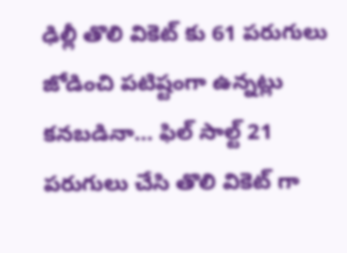ఢిల్లీ తొలి వికెట్ కు 61 పరుగులు జోడించి పటిష్టంగా ఉన్నట్లు కనబడినా… ఫిల్ సాల్ట్ 21 పరుగులు చేసి తొలి వికెట్ గా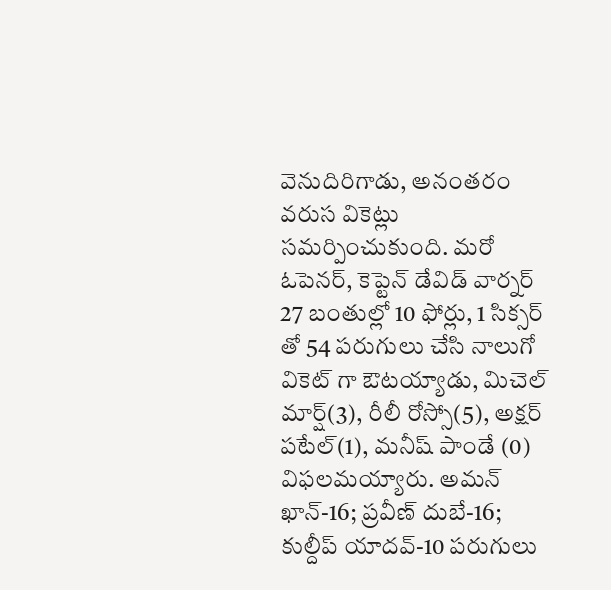వెనుదిరిగాడు, అనంతరం వరుస వికెట్లు సమర్పించుకుంది. మరో ఓపెనర్, కెప్టెన్ డేవిడ్ వార్నర్ 27 బంతుల్లో 10 ఫోర్లు, 1 సిక్సర్ తో 54 పరుగులు చేసి నాలుగో వికెట్ గా ఔటయ్యాడు, మిచెల్ మార్ష్(3), రీలీ రోస్సో(5), అక్షర్ పటేల్(1), మనీష్ పాండే (0) విఫలమయ్యారు. అమన్ ఖాన్-16; ప్రవీణ్ దుబే-16; కుల్దీప్ యాదవ్-10 పరుగులు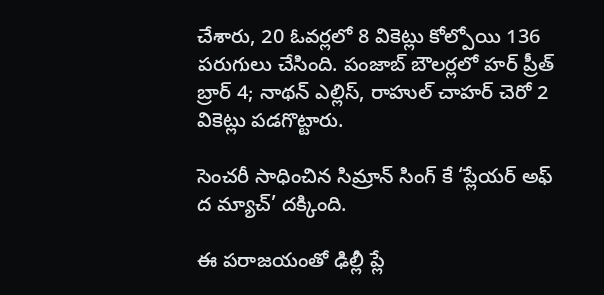చేశారు, 20 ఓవర్లలో 8 వికెట్లు కోల్పోయి 136 పరుగులు చేసింది. పంజాబ్ బౌలర్లలో హర్ ప్రీత్ బ్రార్ 4; నాథన్ ఎల్లిస్, రాహుల్ చాహర్ చెరో 2 వికెట్లు పడగొట్టారు.

సెంచరీ సాధించిన సిమ్రాన్ సింగ్ కే ‘ప్లేయర్ అఫ్ ద మ్యాచ్’ దక్కింది.

ఈ పరాజయంతో ఢిల్లీ ప్లే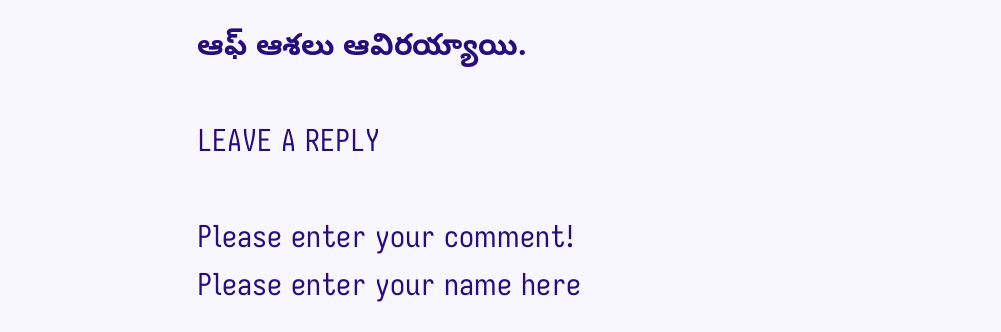ఆఫ్ ఆశలు ఆవిరయ్యాయి.

LEAVE A REPLY

Please enter your comment!
Please enter your name here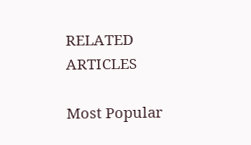RELATED ARTICLES

Most Popular